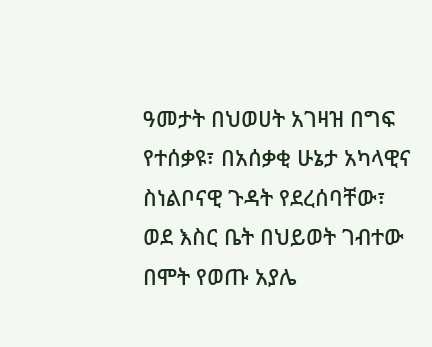ዓመታት በህወሀት አገዛዝ በግፍ የተሰቃዩ፣ በአሰቃቂ ሁኔታ አካላዊና ስነልቦናዊ ጉዳት የደረሰባቸው፣ ወደ እስር ቤት በህይወት ገብተው በሞት የወጡ አያሌ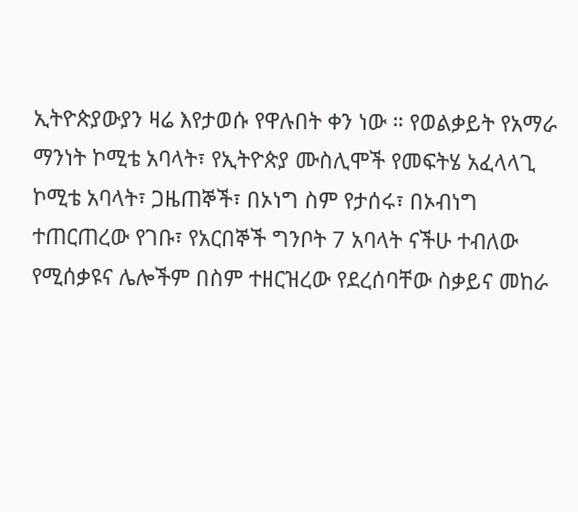ኢትዮጵያውያን ዛሬ እየታወሱ የዋሉበት ቀን ነው ። የወልቃይት የአማራ ማንነት ኮሚቴ አባላት፣ የኢትዮጵያ ሙስሊሞች የመፍትሄ አፈላላጊ ኮሚቴ አባላት፣ ጋዜጠኞች፣ በኦነግ ስም የታሰሩ፣ በኦብነግ ተጠርጠረው የገቡ፣ የአርበኞች ግንቦት 7 አባላት ናችሁ ተብለው የሚሰቃዩና ሌሎችም በስም ተዘርዝረው የደረሰባቸው ስቃይና መከራ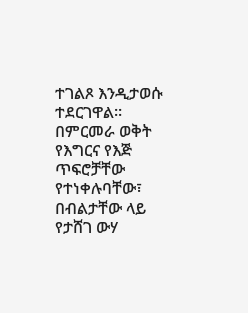ተገልጾ እንዲታወሱ ተደርገዋል። በምርመራ ወቅት የእግርና የእጅ ጥፍሮቻቸው የተነቀሉባቸው፣ በብልታቸው ላይ የታሸገ ውሃ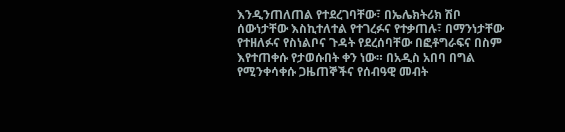እንዲንጠለጠል የተደረገባቸው፣ በኤሌክትሪክ ሽቦ ሰውነታቸው እስኪተለተል የተገረፉና የተቃጠሉ፣ በማንነታቸው የተዘለፉና የስነልቦና ጉዳት የደረሰባቸው በፎቶግራፍና በስም እየተጠቀሱ የታወሱበት ቀን ነው። በአዲስ አበባ በግል የሚንቀሳቀሱ ጋዜጠኞችና የሰብዓዊ መብት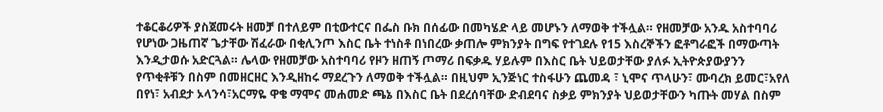ተቆርቆሪዎች ያስጀመሩት ዘመቻ በተለይም በቲውተርና በፌስ ቡክ በሰፊው በመካሄድ ላይ መሆኑን ለማወቅ ተችሏል። የዘመቻው አንዱ አስተባባሪ የሆነው ጋዜጠኛ ጌታቸው ሽፈራው በቂሊንጦ እስር ቤት ተነስቶ በነበረው ቃጠሎ ምክንያት በግፍ የተገደሉ የ15 እስረኞችን ፎቶግራፎች በማውጣት እንዲታወሱ አድርጓል። ሌላው የዘመቻው አስተባባሪ የዞን ዘጠኝ ጦማሪ በፍቃዱ ሃይሉም በእስር ቤት ህይወታቸው ያለፉ ኢትዮጵያውያንን የጥቂቶቹን በስም በመዘርዘር እንዲዘከሩ ማደረጉን ለማወቅ ተችሏል። በዚህም ኢንጅነር ተስፋሁን ጨመዳ ፣ ኒሞና ጥላሁን፣ ሙባረክ ይመር፣አየለ በየነ፣ አብደታ ኦላንሳ፣አርማዬ ዋቄ ማሞና መሐመድ ጫኔ በእስር ቤት በደረሰባቸው ድብደባና ስቃይ ምክንያት ህይወታቸውን ካጡት መሃል በስም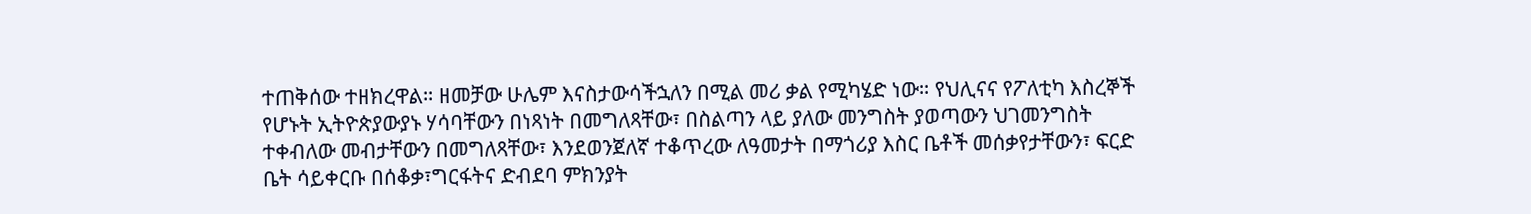ተጠቅሰው ተዘክረዋል። ዘመቻው ሁሌም እናስታውሳችኋለን በሚል መሪ ቃል የሚካሄድ ነው። የህሊናና የፖለቲካ እስረኞች የሆኑት ኢትዮጵያውያኑ ሃሳባቸውን በነጻነት በመግለጻቸው፣ በስልጣን ላይ ያለው መንግስት ያወጣውን ህገመንግስት ተቀብለው መብታቸውን በመግለጻቸው፣ እንደወንጀለኛ ተቆጥረው ለዓመታት በማጎሪያ እስር ቤቶች መሰቃየታቸውን፣ ፍርድ ቤት ሳይቀርቡ በሰቆቃ፣ግርፋትና ድብደባ ምክንያት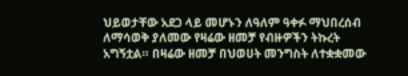ህይወታቸው አደጋ ላይ መሆኑን ለዓለም ዓቀፉ ማህበረሰብ ለማሳወቅ ያለመው የዛሬው ዘመቻ የብዙዎችን ትኩረት አግኝቷል። በዛሬው ዘመቻ በህወሀት መንግስት ለተቋቋመው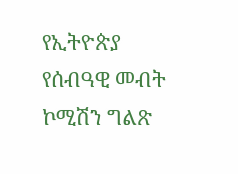የኢትዮጵያ የሰብዓዊ መብት ኮሚሽን ግልጽ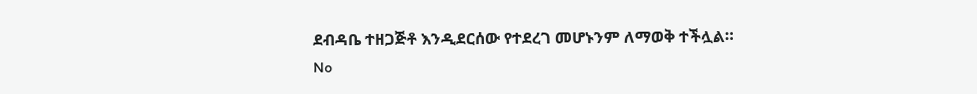ደብዳቤ ተዘጋጅቶ እንዲደርሰው የተደረገ መሆኑንም ለማወቅ ተችሏል።
No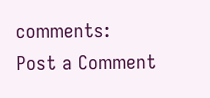comments:
Post a Comment